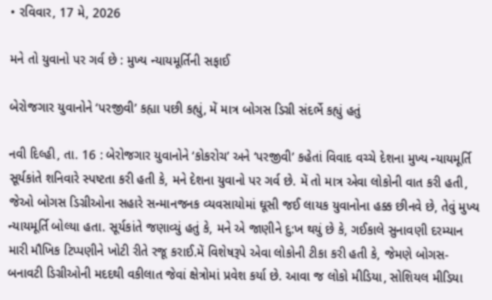• રવિવાર, 17 મે, 2026

મને તો યુવાનો પર ગર્વ છે : મુખ્ય ન્યાયમૂર્તિની સફાઈ

બેરોજગાર યુવાનોને ‘પરજીવી’ કહ્યા પછી કહ્યું, મેં માત્ર બોગસ ડિગ્રી સંદર્ભે કહ્યું હતું

નવી દિલ્હી, તા. 16 : બેરોજગાર યુવાનોને ‘કોકરોચ’ અને ‘પરજીવી’ કહેતાં વિવાદ વચ્ચે દેશના મુખ્ય ન્યાયમૂર્તિ સૂર્યકાંતે શનિવારે સ્પષ્ટતા કરી હતી કે, મને દેશના યુવાનો પર ગર્વ છે. મેં તો માત્ર એવા લોકોની વાત કરી હતી, જેઓ બોગસ ડિગ્રીઓના સહારે સન્માનજનક વ્યવસાયોમાં ઘૂસી જઈ લાયક યુવાનોના હક્ક છીનવે છે, તેવું મુખ્ય ન્યાયમૂર્તિ બોલ્યા હતા. સૂર્યકાંતે જણાવ્યું હતું કે, મને એ જાણીને દુ:ખ થયું છે કે, ગઈકાલે સુનાવણી દરમ્યાન મારી મૌખિક ટિપ્પણીને ખોટી રીતે રજૂ કરાઈ.મેં વિશેષરૂપે એવા લોકોની ટીકા કરી હતી કે, જેમણે બોગસ- બનાવટી ડિગ્રીઓની મદદથી વકીલાત જેવાં ક્ષેત્રોમાં પ્રવેશ કર્યા છે. આવા જ લોકો મીડિયા, સોશિયલ મીડિયા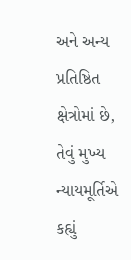અને અન્ય પ્રતિષ્ઠિત ક્ષેત્રોમાં છે, તેવું મુખ્ય ન્યાયમૂર્તિએ કહ્યું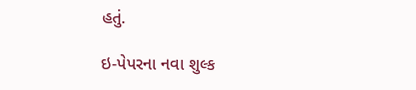હતું.

ઇ-પેપરના નવા શુલ્ક